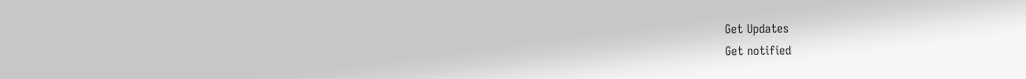Get Updates
Get notified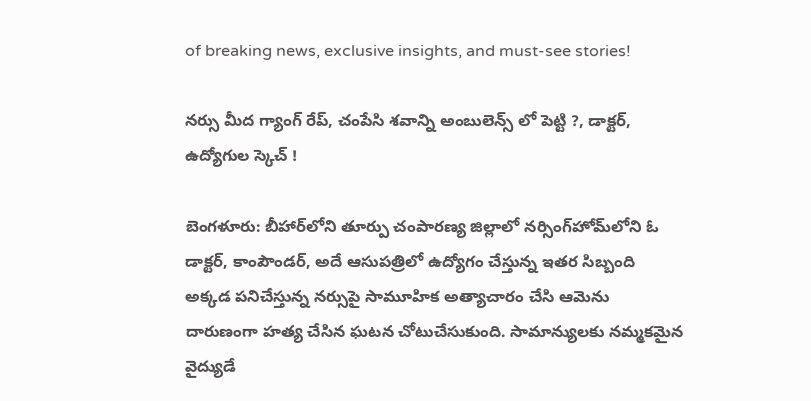of breaking news, exclusive insights, and must-see stories!

నర్సు మీద గ్యాంగ్ రేప్, చంపేసి శవాన్ని అంబులెన్స్ లో పెట్టి ?, డాక్టర్, ఉద్యోగుల స్కెచ్ !

బెంగళూరు: బీహార్‌లోని తూర్పు చంపారణ్య జిల్లాలో నర్సింగ్‌హోమ్‌లోని ఓ డాక్టర్, కాంపౌండర్, అదే ఆసుపత్రిలో ఉద్యోగం చేస్తున్న ఇతర సిబ్బంది అక్కడ పనిచేస్తున్న నర్సుపై సామూహిక అత్యాచారం చేసి ఆమెను దారుణంగా హత్య చేసిన ఘటన చోటుచేసుకుంది. సామాన్యులకు నమ్మకమైన వైద్యుడే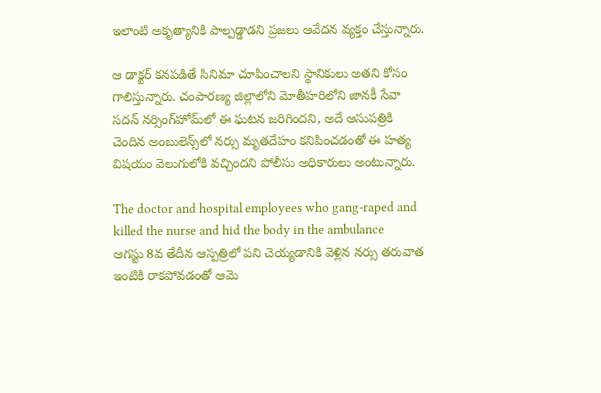ఇలాంటి అకృత్యానికి పాల్పడ్డాడని ప్రజలు ఆవేదన వ్యక్తం చేస్తున్నారు.

ఆ డాక్టర్ కనపడితే సినిమా చూపించాలని స్థానికులు అతని కోసం గాలిస్తున్నారు. చంపారణ్య జిల్లాలోని మోతీహరిలోని జానకీ సేవా సదన్ నర్సింగ్‌హోమ్‌లో ఈ ఘటన జరిగిందని, అదే ఆసుపత్రికి చెందిన అంబులెన్స్‌లో నర్సు మృతదేహం కనిపించడంతో ఈ హత్య విషయం వెలుగులోకి వచ్చిందని పోలీసు అధికారులు అంటున్నారు.

The doctor and hospital employees who gang-raped and killed the nurse and hid the body in the ambulance
ఆగస్టు 8వ తేదీన ఆస్పత్రిలో పని చెయ్యడానికి వెళ్లిన నర్సు తరువాత ఇంటికి రాకపోవడంతో ఆమె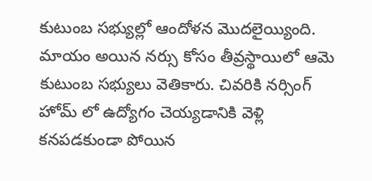కుటుంబ సభ్యుల్లో ఆందోళన మొదలైయ్యింది. మాయం అయిన నర్సు కోసం తీవ్రస్థాయిలో ఆమె కుటుంబ సభ్యులు వెతికారు. చివరికి నర్సింగ్ హోమ్ లో ఉద్యోగం చెయ్యడానికి వెళ్లి కనపడకుండా పోయిన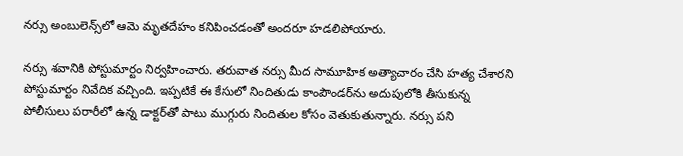నర్సు అంబులెన్స్‌లో ఆమె మృతదేహం కనిపించడంతో అందరూ హడలిపోయారు.

నర్సు శవానికి పోస్టుమార్టం నిర్వహించారు. తరువాత నర్సు మీద సామూహిక అత్యాచారం చేసి హత్య చేశారని పోస్టుమార్టం నివేదిక వచ్చింది. ఇప్పటికే ఈ కేసులో నిందితుడు కాంపౌండర్‌ను అదుపులోకి తీసుకున్న పోలీసులు పరారీలో ఉన్న డాక్టర్‌తో పాటు ముగ్గురు నిందితుల కోసం వెతుకుతున్నారు. నర్సు పని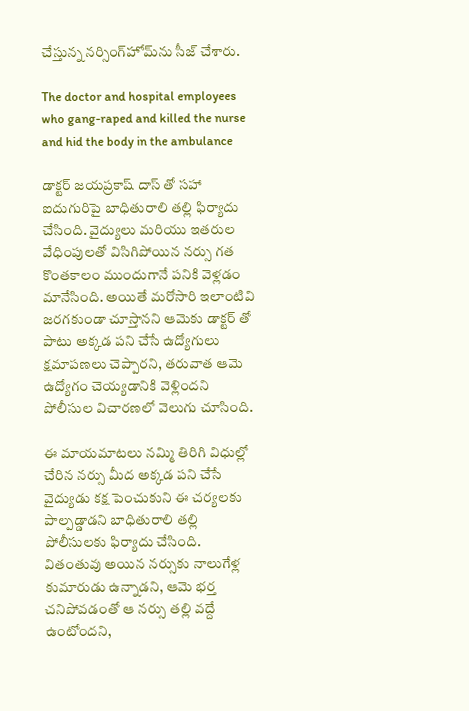చేస్తున్న నర్సింగ్‌హోమ్‌ను సీజ్ చేశారు.

The doctor and hospital employees who gang-raped and killed the nurse and hid the body in the ambulance

డాక్టర్ జయప్రకాష్ దాస్ తో సహా ఐదుగురిపై బాధితురాలి తల్లి ఫిర్యాదు చేసింది. వైద్యులు మరియు ఇతరుల వేధింపులతో విసిగిపోయిన నర్సు గత కొంతకాలం ముందుగానే పనికి వెళ్లడం మానేసింది. అయితే మరోసారి ఇలాంటివి జరగకుండా చూస్తానని ఆమెకు డాక్టర్ తో పాటు అక్కడ పని చేసే ఉద్యోగులు క్షమాపణలు చెప్పారని, తరువాత ఆమె ఉద్యోగం చెయ్యడానికి వెళ్లిందని పోలీసుల విచారణలో వెలుగు చూసింది.

ఈ మాయమాటలు నమ్మి తిరిగి విధుల్లో చేరిన నర్సు మీద అక్కడ పని చేసే వైద్యుడు కక్ష పెంచుకుని ఈ చర్యలకు పాల్పడ్డాడని బాధితురాలి తల్లి పోలీసులకు ఫిర్యాదు చేసింది. వితంతువు అయిన నర్సుకు నాలుగేళ్ల కుమారుడు ఉన్నాడని, ఆమె భర్త చనిపోవడంతో ఆ నర్సు తల్లి వద్దే ఉంటోందని,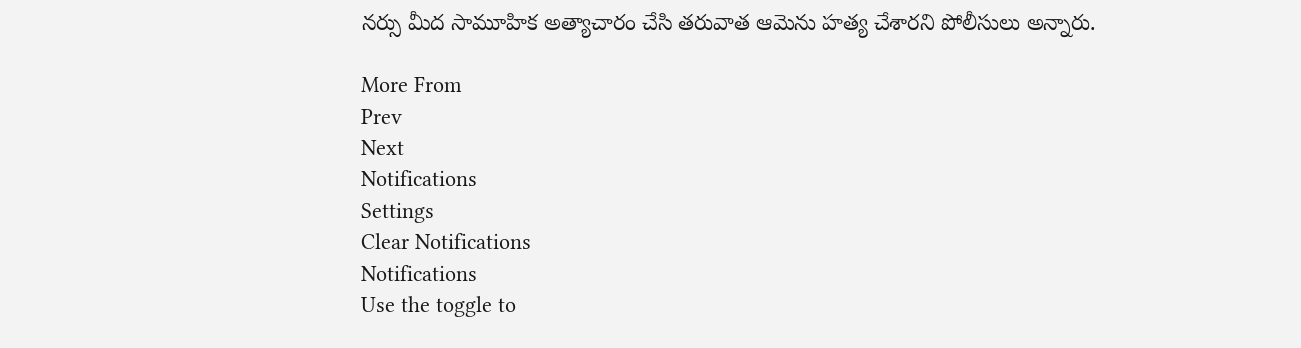నర్సు మీద సామూహిక అత్యాచారం చేసి తరువాత ఆమెను హత్య చేశారని పోలీసులు అన్నారు.

More From
Prev
Next
Notifications
Settings
Clear Notifications
Notifications
Use the toggle to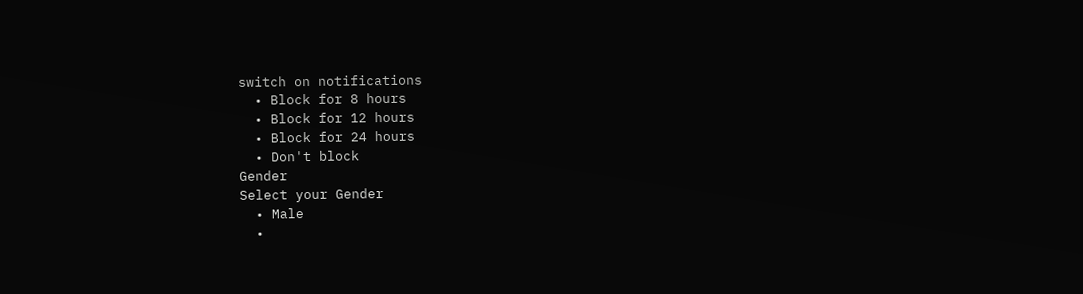switch on notifications
  • Block for 8 hours
  • Block for 12 hours
  • Block for 24 hours
  • Don't block
Gender
Select your Gender
  • Male
  •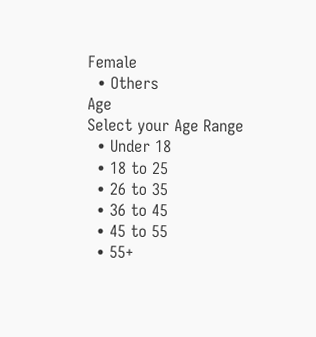Female
  • Others
Age
Select your Age Range
  • Under 18
  • 18 to 25
  • 26 to 35
  • 36 to 45
  • 45 to 55
  • 55+